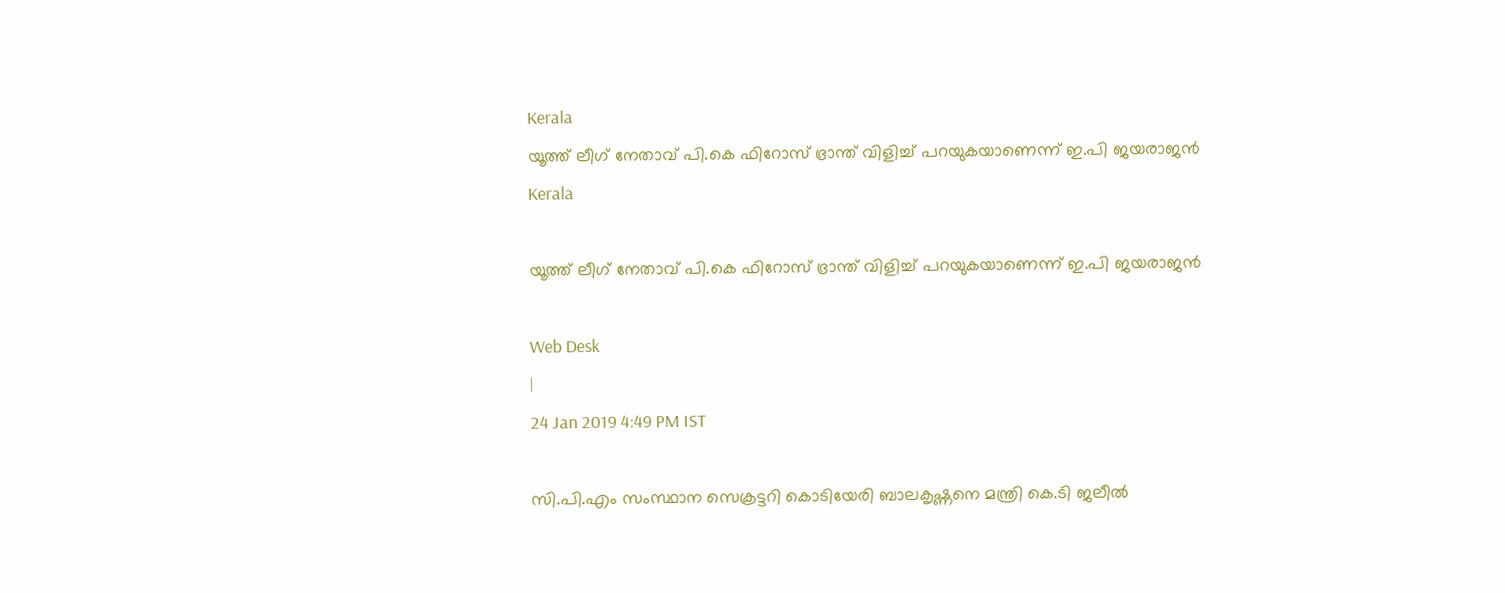Kerala
യൂത്ത് ലീഗ് നേതാവ് പി.കെ ഫിറോസ് ഭ്രാന്ത് വിളിച്ച് പറയുകയാണെന്ന് ഇ.പി ജയരാജന്‍
Kerala

യൂത്ത് ലീഗ് നേതാവ് പി.കെ ഫിറോസ് ഭ്രാന്ത് വിളിച്ച് പറയുകയാണെന്ന് ഇ.പി ജയരാജന്‍

Web Desk
|
24 Jan 2019 4:49 PM IST

സി.പി.എം സംസ്ഥാന സെക്രട്ടറി കൊടിയേരി ബാലകൃഷ്ണനെ മന്ത്രി കെ.ടി ജലീൽ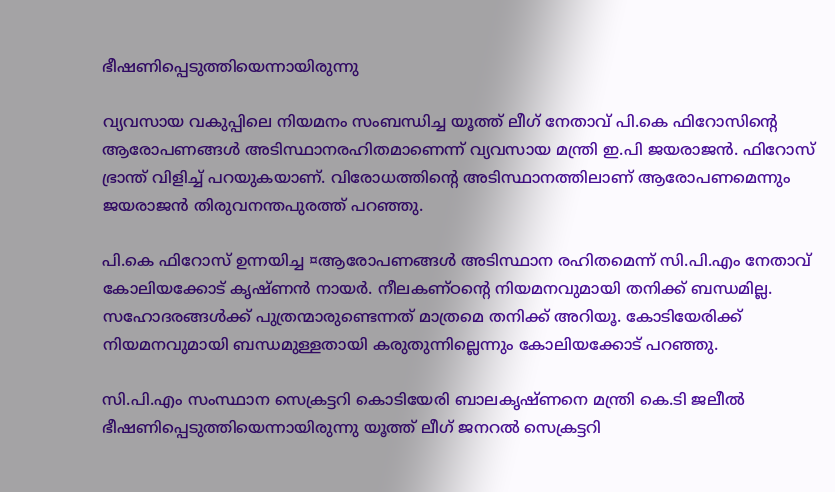ഭീഷണിപ്പെടുത്തിയെന്നായിരുന്നു

വ്യവസായ വകുപ്പിലെ നിയമനം സംബന്ധിച്ച യൂത്ത് ലീഗ് നേതാവ് പി.കെ ഫിറോസിന്റെ ആരോപണങ്ങൾ അടിസ്ഥാനരഹിതമാണെന്ന് വ്യവസായ മന്ത്രി ഇ.പി ജയരാജൻ. ഫിറോസ് ഭ്രാന്ത് വിളിച്ച് പറയുകയാണ്. വിരോധത്തിന്റെ അടിസ്ഥാനത്തിലാണ് ആരോപണമെന്നും ജയരാജന്‍ തിരുവനന്തപുരത്ത് പറഞ്ഞു.

പി.കെ ഫിറോസ് ഉന്നയിച്ച ¤ആരോപണങ്ങൾ അടിസ്ഥാന രഹിതമെന്ന് സി.പി.എം നേതാവ് കോലിയക്കോട് കൃഷ്ണന്‍ നായർ. നീലകണ്ഠന്റെ നിയമനവുമായി തനിക്ക് ബന്ധമില്ല. സഹോദരങ്ങൾക്ക് പുത്രന്മാരുണ്ടെന്നത് മാത്രമെ തനിക്ക് അറിയൂ. കോടിയേരിക്ക് നിയമനവുമായി ബന്ധമുള്ളതായി കരുതുന്നില്ലെന്നും കോലിയക്കോട് പറഞ്ഞു.

സി.പി.എം സംസ്ഥാന സെക്രട്ടറി കൊടിയേരി ബാലകൃഷ്ണനെ മന്ത്രി കെ.ടി ജലീൽ ഭീഷണിപ്പെടുത്തിയെന്നായിരുന്നു യൂത്ത് ലീഗ് ജനറൽ സെക്രട്ടറി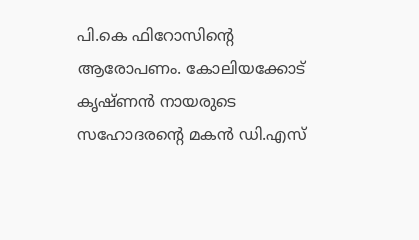പി.കെ ഫിറോസിന്റെ ആരോപണം. കോലിയക്കോട് കൃഷ്ണൻ നായരുടെ സഹോദരന്റെ മകൻ ഡി.എസ്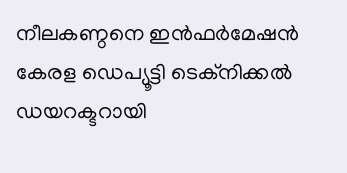നീലകണ്ഠനെ ഇൻഫർമേഷൻ കേരള ഡെപ്യൂട്ടി ടെക്നിക്കൽ ഡയറക്ടറായി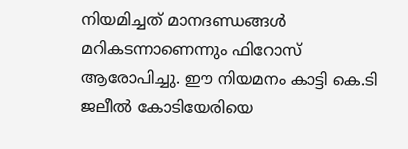നിയമിച്ചത് മാനദണ്ഡങ്ങൾ മറികടന്നാണെന്നും ഫിറോസ് ആരോപിച്ചു. ഈ നിയമനം കാട്ടി കെ.ടി ജലീൽ കോടിയേരിയെ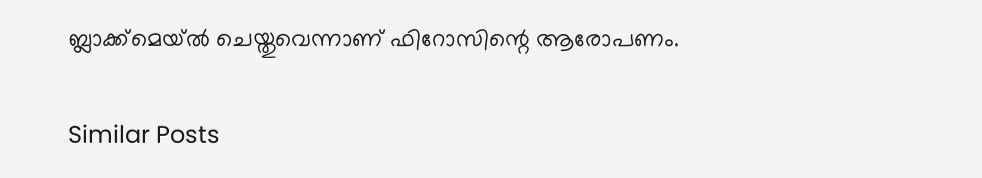ബ്ലാക്ക്മെയ്ൽ ചെയ്തുവെന്നാണ് ഫിറോസിന്റെ ആരോപണം.

Similar Posts